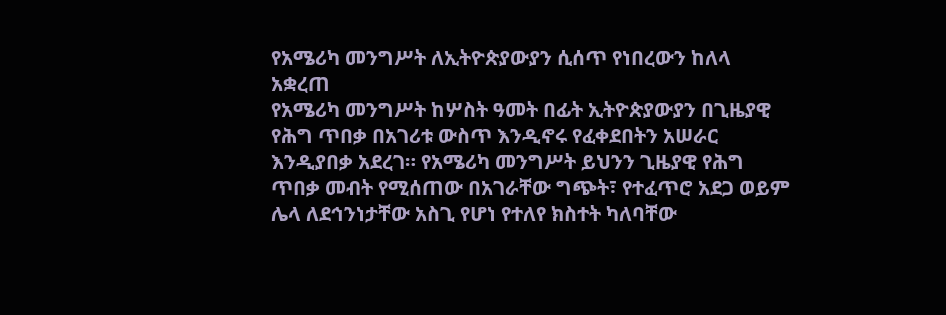የአሜሪካ መንግሥት ለኢትዮጵያውያን ሲሰጥ የነበረውን ከለላ አቋረጠ
የአሜሪካ መንግሥት ከሦስት ዓመት በፊት ኢትዮጵያውያን በጊዜያዊ የሕግ ጥበቃ በአገሪቱ ውስጥ እንዲኖሩ የፈቀደበትን አሠራር እንዲያበቃ አደረገ። የአሜሪካ መንግሥት ይህንን ጊዜያዊ የሕግ ጥበቃ መብት የሚሰጠው በአገራቸው ግጭት፣ የተፈጥሮ አደጋ ወይም ሌላ ለደኅንነታቸው አስጊ የሆነ የተለየ ክስተት ካለባቸው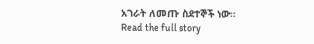አገራት ለመጡ ስደተኞች ነው።
Read the full story